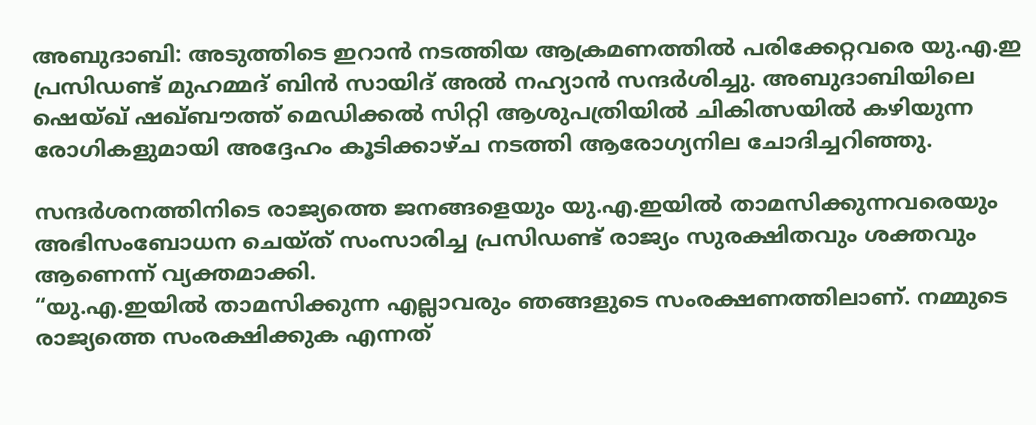അബുദാബി: അടുത്തിടെ ഇറാൻ നടത്തിയ ആക്രമണത്തിൽ പരിക്കേറ്റവരെ യു.എ.ഇ പ്രസിഡണ്ട് മുഹമ്മദ് ബിൻ സായിദ് അൽ നഹ്യാൻ സന്ദർശിച്ചു. അബുദാബിയിലെ ഷെയ്ഖ് ഷഖ്ബൗത്ത് മെഡിക്കൽ സിറ്റി ആശുപത്രിയിൽ ചികിത്സയിൽ കഴിയുന്ന രോഗികളുമായി അദ്ദേഹം കൂടിക്കാഴ്ച നടത്തി ആരോഗ്യനില ചോദിച്ചറിഞ്ഞു.

സന്ദർശനത്തിനിടെ രാജ്യത്തെ ജനങ്ങളെയും യു.എ.ഇയിൽ താമസിക്കുന്നവരെയും അഭിസംബോധന ചെയ്ത് സംസാരിച്ച പ്രസിഡണ്ട് രാജ്യം സുരക്ഷിതവും ശക്തവും ആണെന്ന് വ്യക്തമാക്കി.
“യു.എ.ഇയിൽ താമസിക്കുന്ന എല്ലാവരും ഞങ്ങളുടെ സംരക്ഷണത്തിലാണ്. നമ്മുടെ രാജ്യത്തെ സംരക്ഷിക്കുക എന്നത്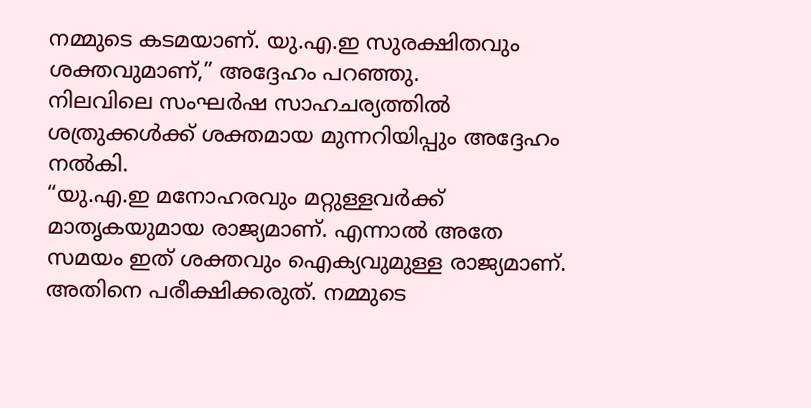നമ്മുടെ കടമയാണ്. യു.എ.ഇ സുരക്ഷിതവും ശക്തവുമാണ്,” അദ്ദേഹം പറഞ്ഞു.
നിലവിലെ സംഘർഷ സാഹചര്യത്തിൽ ശത്രുക്കൾക്ക് ശക്തമായ മുന്നറിയിപ്പും അദ്ദേഹം നൽകി.
“യു.എ.ഇ മനോഹരവും മറ്റുള്ളവർക്ക് മാതൃകയുമായ രാജ്യമാണ്. എന്നാൽ അതേ സമയം ഇത് ശക്തവും ഐക്യവുമുള്ള രാജ്യമാണ്. അതിനെ പരീക്ഷിക്കരുത്. നമ്മുടെ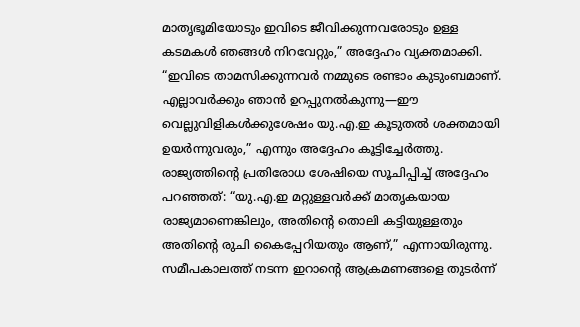മാതൃഭൂമിയോടും ഇവിടെ ജീവിക്കുന്നവരോടും ഉള്ള കടമകൾ ഞങ്ങൾ നിറവേറ്റും,” അദ്ദേഹം വ്യക്തമാക്കി.
“ഇവിടെ താമസിക്കുന്നവർ നമ്മുടെ രണ്ടാം കുടുംബമാണ്. എല്ലാവർക്കും ഞാൻ ഉറപ്പുനൽകുന്നു—ഈ വെല്ലുവിളികൾക്കുശേഷം യു.എ.ഇ കൂടുതൽ ശക്തമായി ഉയർന്നുവരും,” എന്നും അദ്ദേഹം കൂട്ടിച്ചേർത്തു.
രാജ്യത്തിന്റെ പ്രതിരോധ ശേഷിയെ സൂചിപ്പിച്ച് അദ്ദേഹം പറഞ്ഞത്: “യു.എ.ഇ മറ്റുള്ളവർക്ക് മാതൃകയായ രാജ്യമാണെങ്കിലും, അതിന്റെ തൊലി കട്ടിയുള്ളതും അതിന്റെ രുചി കൈപ്പേറിയതും ആണ്,” എന്നായിരുന്നു.
സമീപകാലത്ത് നടന്ന ഇറാന്റെ ആക്രമണങ്ങളെ തുടർന്ന്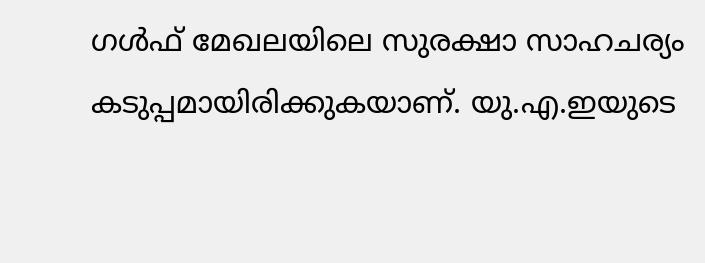ഗൾഫ് മേഖലയിലെ സുരക്ഷാ സാഹചര്യം കടുപ്പമായിരിക്കുകയാണ്. യു.എ.ഇയുടെ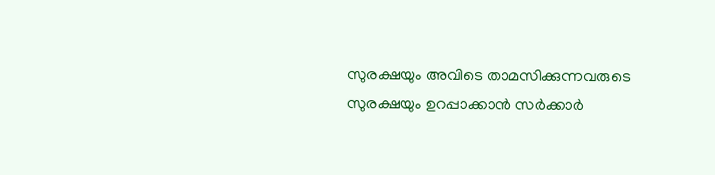സുരക്ഷയും അവിടെ താമസിക്കുന്നവരുടെ സുരക്ഷയും ഉറപ്പാക്കാൻ സർക്കാർ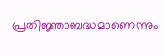പ്രതിജ്ഞാബദ്ധമാണെന്നും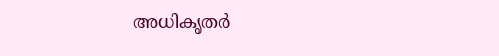അധികൃതർ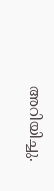അറിയിച്ചു.